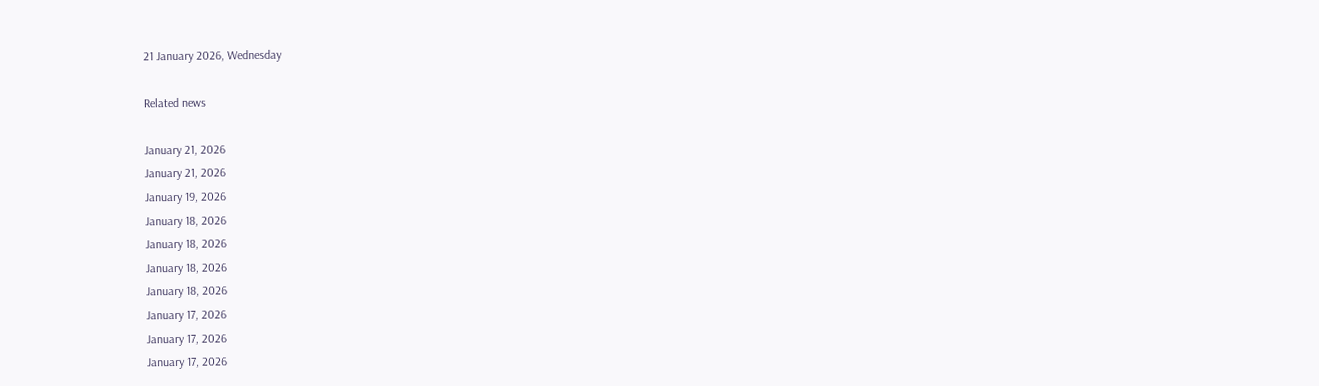21 January 2026, Wednesday

Related news

January 21, 2026
January 21, 2026
January 19, 2026
January 18, 2026
January 18, 2026
January 18, 2026
January 18, 2026
January 17, 2026
January 17, 2026
January 17, 2026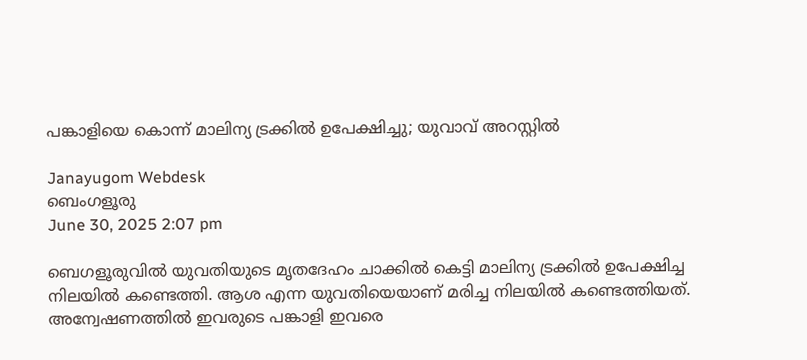പങ്കാളിയെ കൊന്ന് മാലിന്യ ട്രക്കിൽ ഉപേക്ഷിച്ചു; യുവാവ് അറസ്റ്റിൽ

Janayugom Webdesk
ബെംഗളൂരു
June 30, 2025 2:07 pm

ബെഗളൂരുവിൽ യുവതിയുടെ മൃതദേഹം ചാക്കിൽ കെട്ടി മാലിന്യ ട്രക്കിൽ ഉപേക്ഷിച്ച നിലയിൽ കണ്ടെത്തി. ആശ എന്ന യുവതിയെയാണ് മരിച്ച നിലയിൽ കണ്ടെത്തിയത്. അന്വേഷണത്തിൽ ഇവരുടെ പങ്കാളി ഇവരെ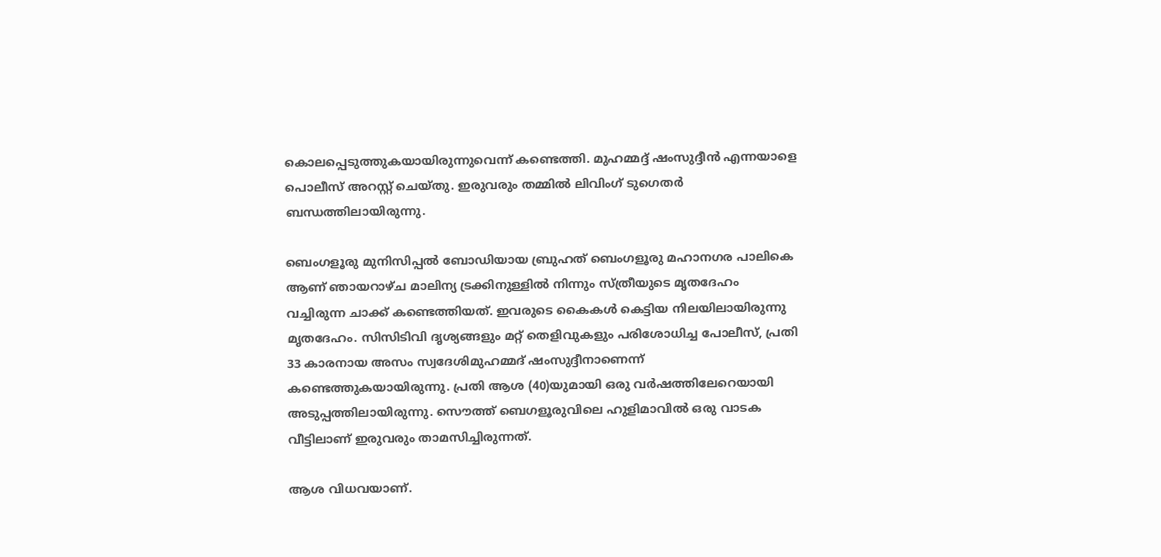കൊലപ്പെടുത്തുകയായിരുന്നുവെന്ന് കണ്ടെത്തി. മുഹമ്മദ്ദ് ഷംസുദ്ദീൻ എന്നയാളെ പൊലീസ് അറസ്റ്റ് ചെയ്തു. ഇരുവരും തമ്മിൽ ലിവിംഗ് ടുഗെതർ ബന്ധത്തിലായിരുന്നു.

ബെംഗളൂരു മുനിസിപ്പൽ ബോഡിയായ ബ്രുഹത് ബെംഗളൂരു മഹാനഗര പാലികെ ആണ് ഞായറാഴ്ച മാലിന്യ ട്രക്കിനുള്ളിൽ നിന്നും സ്ത്രീയുടെ മൃതദേഹം വച്ചിരുന്ന ചാക്ക് കണ്ടെത്തിയത്. ഇവരുടെ കൈകൾ കെട്ടിയ നിലയിലായിരുന്നു മൃതദേഹം. സിസിടിവി ദൃശ്യങ്ങളും മറ്റ് തെളിവുകളും പരിശോധിച്ച പോലീസ്, പ്രതി 33 കാരനായ അസം സ്വദേശിമുഹമ്മദ് ഷംസുദ്ദീനാണെന്ന് കണ്ടെത്തുകയായിരുന്നു. പ്രതി ആശ (40)യുമായി ഒരു വർഷത്തിലേറെയായി അടുപ്പത്തിലായിരുന്നു. സൌത്ത് ബെഗളൂരുവിലെ ഹുളിമാവിൽ ഒരു വാടക വീട്ടിലാണ് ഇരുവരും താമസിച്ചിരുന്നത്.

ആശ വിധവയാണ്.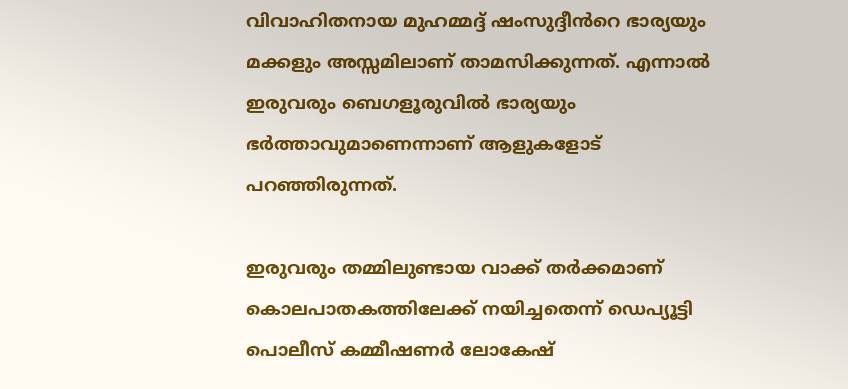വിവാഹിതനായ മുഹമ്മദ്ദ് ഷംസുദ്ദീൻറെ ഭാര്യയും മക്കളും അസ്സമിലാണ് താമസിക്കുന്നത്. എന്നാൽ ഇരുവരും ബെഗളൂരുവിൽ ഭാര്യയും ഭർത്താവുമാണെന്നാണ് ആളുകളോട് പറഞ്ഞിരുന്നത്.

ഇരുവരും തമ്മിലുണ്ടായ വാക്ക് തർക്കമാണ് കൊലപാതകത്തിലേക്ക് നയിച്ചതെന്ന് ഡെപ്യൂട്ടി പൊലീസ് കമ്മീഷണർ ലോകേഷ്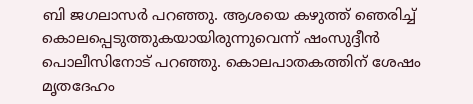ബി ജഗലാസർ പറഞ്ഞു. ആശയെ കഴുത്ത് ഞെരിച്ച് കൊലപ്പെടുത്തുകയായിരുന്നുവെന്ന് ഷംസുദ്ദീൻ പൊലീസിനോട് പറഞ്ഞു. കൊലപാതകത്തിന് ശേഷം മൃതദേഹം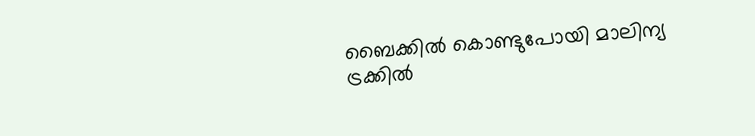ബൈക്കിൽ കൊണ്ടുപോയി മാലിന്യ ട്രക്കിൽ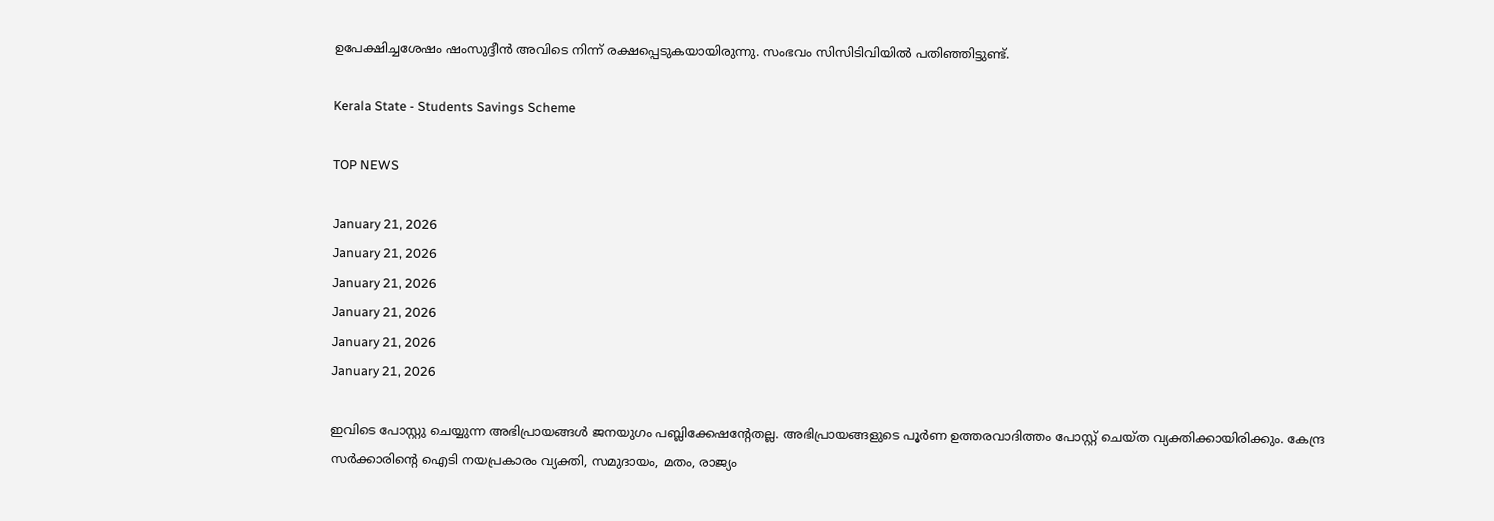ഉപേക്ഷിച്ചശേഷം ഷംസുദ്ദീൻ അവിടെ നിന്ന് രക്ഷപ്പെടുകയായിരുന്നു. സംഭവം സിസിടിവിയിൽ പതിഞ്ഞിട്ടുണ്ട്.

Kerala State - Students Savings Scheme

TOP NEWS

January 21, 2026
January 21, 2026
January 21, 2026
January 21, 2026
January 21, 2026
January 21, 2026

ഇവിടെ പോസ്റ്റു ചെയ്യുന്ന അഭിപ്രായങ്ങള്‍ ജനയുഗം പബ്ലിക്കേഷന്റേതല്ല. അഭിപ്രായങ്ങളുടെ പൂര്‍ണ ഉത്തരവാദിത്തം പോസ്റ്റ് ചെയ്ത വ്യക്തിക്കായിരിക്കും. കേന്ദ്ര സര്‍ക്കാരിന്റെ ഐടി നയപ്രകാരം വ്യക്തി, സമുദായം, മതം, രാജ്യം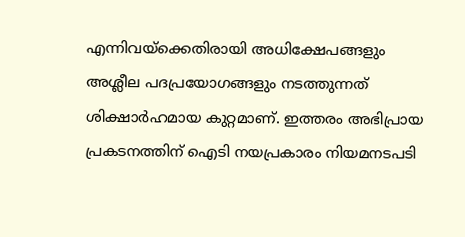എന്നിവയ്‌ക്കെതിരായി അധിക്ഷേപങ്ങളും അശ്ലീല പദപ്രയോഗങ്ങളും നടത്തുന്നത് ശിക്ഷാര്‍ഹമായ കുറ്റമാണ്. ഇത്തരം അഭിപ്രായ പ്രകടനത്തിന് ഐടി നയപ്രകാരം നിയമനടപടി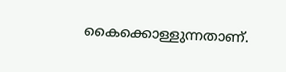കൈക്കൊള്ളുന്നതാണ്.